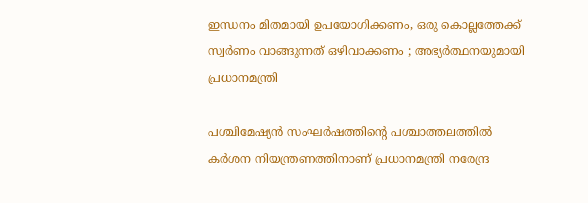ഇന്ധനം മിതമായി ഉപയോഗിക്കണം, ഒരു കൊല്ലത്തേക്ക് സ്വര്‍ണം വാങ്ങുന്നത് ഒഴിവാക്കണം ; അഭ്യര്‍ത്ഥനയുമായി പ്രധാനമന്ത്രി

പശ്ചിമേഷ്യന്‍ സംഘര്‍ഷത്തിന്റെ പശ്ചാത്തലത്തില്‍ കര്‍ശന നിയന്ത്രണത്തിനാണ് പ്രധാനമന്ത്രി നരേന്ദ്ര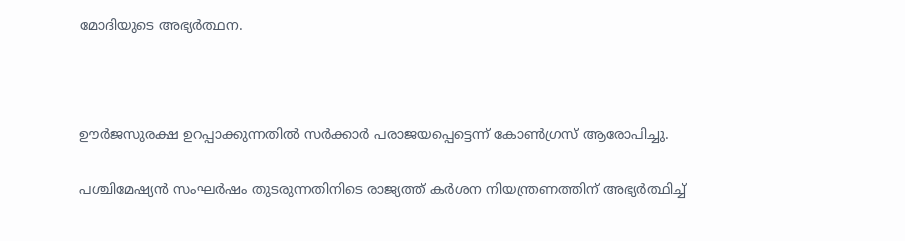മോദിയുടെ അഭ്യര്‍ത്ഥന.



ഊര്‍ജസുരക്ഷ ഉറപ്പാക്കുന്നതില്‍ സര്‍ക്കാര്‍ പരാജയപ്പെട്ടെന്ന് കോണ്‍ഗ്രസ് ആരോപിച്ചു.

പശ്ചിമേഷ്യന്‍ സംഘര്‍ഷം തുടരുന്നതിനിടെ രാജ്യത്ത് കര്‍ശന നിയന്ത്രണത്തിന് അഭ്യര്‍ത്ഥിച്ച്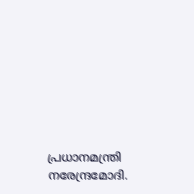പ്രധാനമന്ത്രി നരേന്ദ്രമോദി.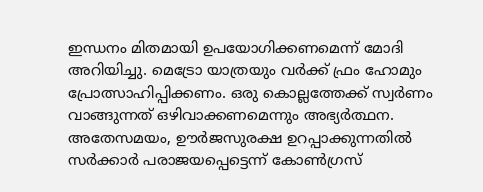ഇന്ധനം മിതമായി ഉപയോഗിക്കണമെന്ന് മോദി അറിയിച്ചു. മെട്രോ യാത്രയും വര്‍ക്ക് ഫ്രം ഹോമും പ്രോത്സാഹിപ്പിക്കണം. ഒരു കൊല്ലത്തേക്ക് സ്വര്‍ണം വാങ്ങുന്നത് ഒഴിവാക്കണമെന്നും അഭ്യര്‍ത്ഥന. അതേസമയം, ഊര്‍ജസുരക്ഷ ഉറപ്പാക്കുന്നതില്‍ സര്‍ക്കാര്‍ പരാജയപ്പെട്ടെന്ന് കോണ്‍ഗ്രസ്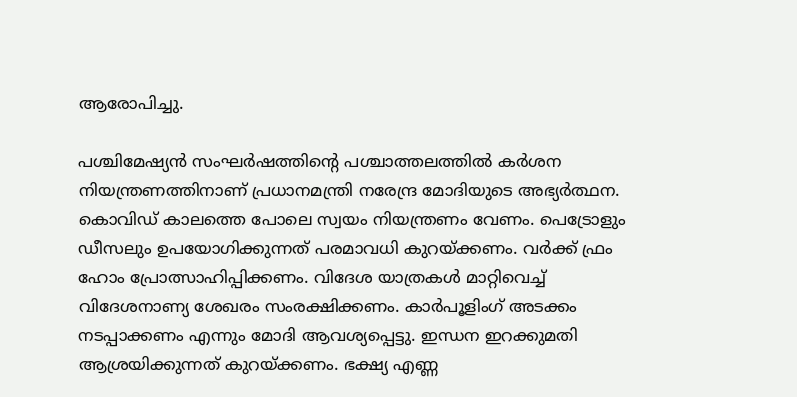ആരോപിച്ചു.

പശ്ചിമേഷ്യന്‍ സംഘര്‍ഷത്തിന്റെ പശ്ചാത്തലത്തില്‍ കര്‍ശന നിയന്ത്രണത്തിനാണ് പ്രധാനമന്ത്രി നരേന്ദ്ര മോദിയുടെ അഭ്യര്‍ത്ഥന. കൊവിഡ് കാലത്തെ പോലെ സ്വയം നിയന്ത്രണം വേണം. പെട്രോളും ഡീസലും ഉപയോഗിക്കുന്നത് പരമാവധി കുറയ്ക്കണം. വര്‍ക്ക് ഫ്രം ഹോം പ്രോത്സാഹിപ്പിക്കണം. വിദേശ യാത്രകള്‍ മാറ്റിവെച്ച് വിദേശനാണ്യ ശേഖരം സംരക്ഷിക്കണം. കാര്‍പൂളിംഗ് അടക്കം നടപ്പാക്കണം എന്നും മോദി ആവശ്യപ്പെട്ടു. ഇന്ധന ഇറക്കുമതി ആശ്രയിക്കുന്നത് കുറയ്ക്കണം. ഭക്ഷ്യ എണ്ണ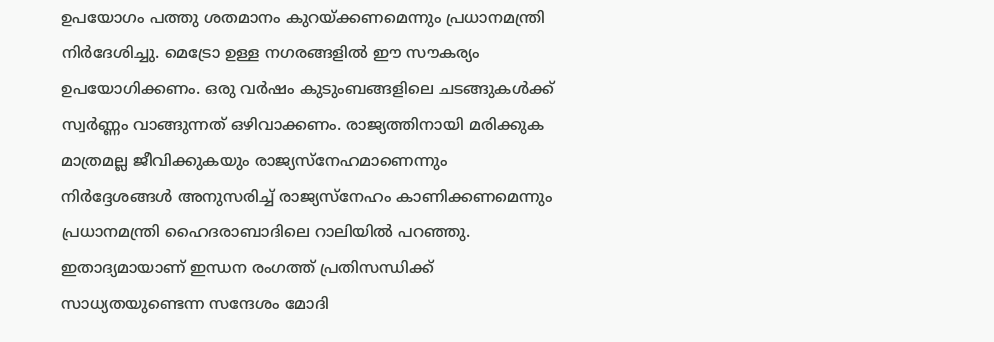ഉപയോഗം പത്തു ശതമാനം കുറയ്ക്കണമെന്നും പ്രധാനമന്ത്രി നിര്‍ദേശിച്ചു. മെട്രോ ഉള്ള നഗരങ്ങളില്‍ ഈ സൗകര്യം ഉപയോഗിക്കണം. ഒരു വര്‍ഷം കുടുംബങ്ങളിലെ ചടങ്ങുകള്‍ക്ക് സ്വര്‍ണ്ണം വാങ്ങുന്നത് ഒഴിവാക്കണം. രാജ്യത്തിനായി മരിക്കുക മാത്രമല്ല ജീവിക്കുകയും രാജ്യസ്‌നേഹമാണെന്നും നിര്‍ദ്ദേശങ്ങള്‍ അനുസരിച്ച് രാജ്യസ്‌നേഹം കാണിക്കണമെന്നും പ്രധാനമന്ത്രി ഹൈദരാബാദിലെ റാലിയില്‍ പറഞ്ഞു. ഇതാദ്യമായാണ് ഇന്ധന രംഗത്ത് പ്രതിസന്ധിക്ക് സാധ്യതയുണ്ടെന്ന സന്ദേശം മോദി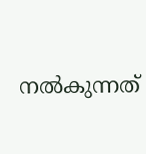നല്‍കുന്നത്